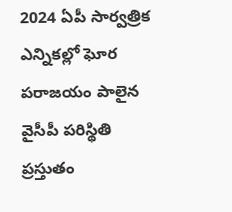2024 ఏపీ సార్వత్రిక ఎన్నికల్లో ఘోర పరాజయం పాలైన వైసీపీ పరిస్థితి ప్రస్తుతం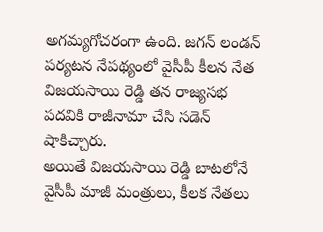అగమ్యగోచరంగా ఉంది. జగన్ లండన్ పర్యటన నేపథ్యంలో వైసీపీ కీలన నేత విజయసాయి రెడ్డి తన రాజ్యసభ పదవికి రాజీనామా చేసి సడెన్ షాకిచ్చారు.
అయితే విజయసాయి రెడ్డి బాటలోనే వైసీపీ మాజీ మంత్రులు, కీలక నేతలు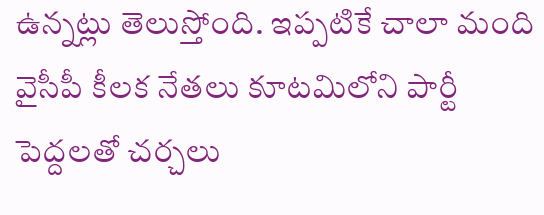ఉన్నట్లు తెలుస్తోంది. ఇప్పటికే చాలా మంది వైసీపీ కీలక నేతలు కూటమిలోని పార్టీ పెద్దలతో చర్చలు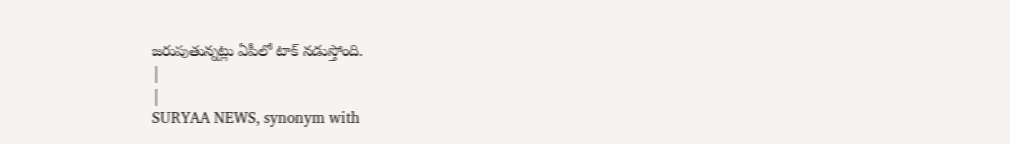జరుపుతున్నట్లు ఏపీలో టాక్ నడుస్తోంది.
|
|
SURYAA NEWS, synonym with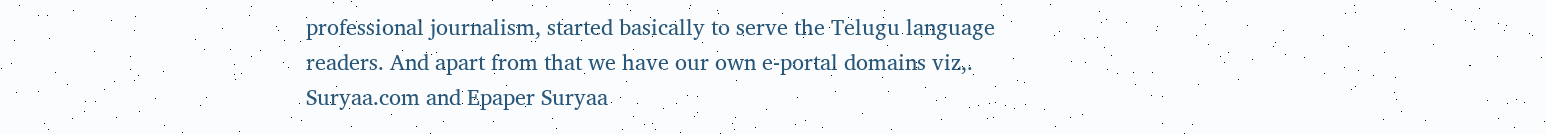professional journalism, started basically to serve the Telugu language readers. And apart from that we have our own e-portal domains viz,. Suryaa.com and Epaper Suryaa